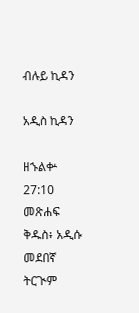ብሉይ ኪዳን

አዲስ ኪዳን

ዘኁልቍ 27:10 መጽሐፍ ቅዱስ፥ አዲሱ መደበኛ ትርጒም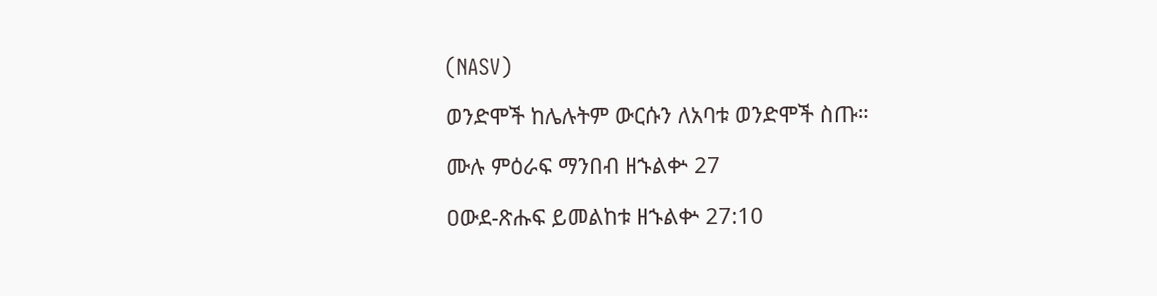(NASV)

ወንድሞች ከሌሉትም ውርሱን ለአባቱ ወንድሞች ስጡ።

ሙሉ ምዕራፍ ማንበብ ዘኁልቍ 27

ዐውደ-ጽሑፍ ይመልከቱ ዘኁልቍ 27:10